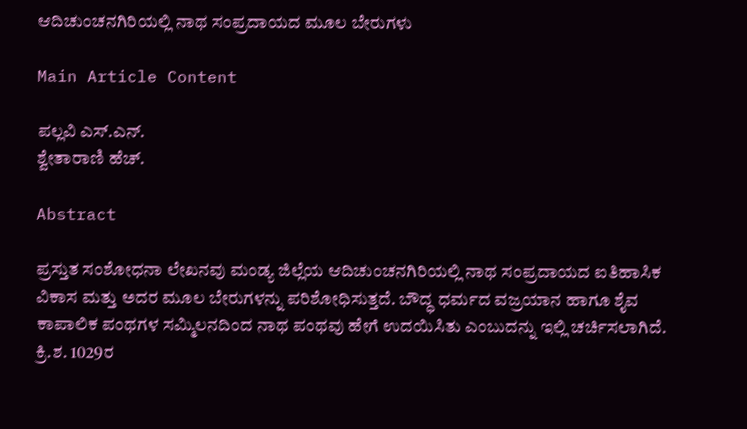ಆದಿಚುಂಚನಗಿರಿಯಲ್ಲಿ ನಾಥ ಸಂಪ್ರದಾಯದ ಮೂಲ ಬೇರುಗಳು

Main Article Content

ಪಲ್ಲವಿ ಎಸ್‌.ಎನ್.
ಶ್ವೇತಾರಾಣಿ ಹೆಚ್‌.

Abstract

ಪ್ರಸ್ತುತ ಸಂಶೋಧನಾ ಲೇಖನವು ಮಂಡ್ಯ ಜಿಲ್ಲೆಯ ಆದಿಚುಂಚನಗಿರಿಯಲ್ಲಿ ನಾಥ ಸಂಪ್ರದಾಯದ ಐತಿಹಾಸಿಕ ವಿಕಾಸ ಮತ್ತು ಅದರ ಮೂಲ ಬೇರುಗಳನ್ನು ಪರಿಶೋಧಿಸುತ್ತದೆ. ಬೌದ್ಧ ಧರ್ಮದ ವಜ್ರಯಾನ ಹಾಗೂ ಶೈವ ಕಾಪಾಲಿಕ ಪಂಥಗಳ ಸಮ್ಮಿಲನದಿಂದ ನಾಥ ಪಂಥವು ಹೇಗೆ ಉದಯಿಸಿತು ಎಂಬುದನ್ನು ಇಲ್ಲಿ ಚರ್ಚಿಸಲಾಗಿದೆ. ಕ್ರಿ.ಶ. 1029ರ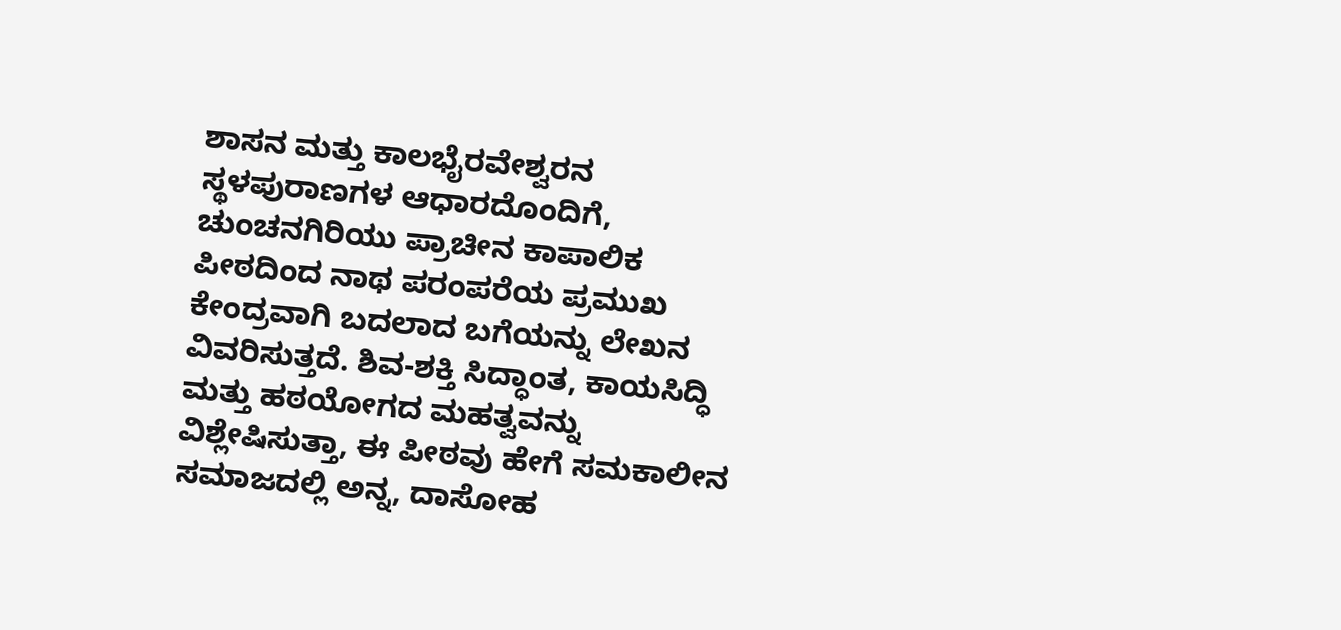ಶಾಸನ ಮತ್ತು ಕಾಲಭೈರವೇಶ್ವರನ ಸ್ಥಳಪುರಾಣಗಳ ಆಧಾರದೊಂದಿಗೆ, ಚುಂಚನಗಿರಿಯು ಪ್ರಾಚೀನ ಕಾಪಾಲಿಕ ಪೀಠದಿಂದ ನಾಥ ಪರಂಪರೆಯ ಪ್ರಮುಖ ಕೇಂದ್ರವಾಗಿ ಬದಲಾದ ಬಗೆಯನ್ನು ಲೇಖನ ವಿವರಿಸುತ್ತದೆ. ಶಿವ-ಶಕ್ತಿ ಸಿದ್ಧಾಂತ, ಕಾಯಸಿದ್ಧಿ ಮತ್ತು ಹಠಯೋಗದ ಮಹತ್ವವನ್ನು ವಿಶ್ಲೇಷಿಸುತ್ತಾ, ಈ ಪೀಠವು ಹೇಗೆ ಸಮಕಾಲೀನ ಸಮಾಜದಲ್ಲಿ ಅನ್ನ, ದಾಸೋಹ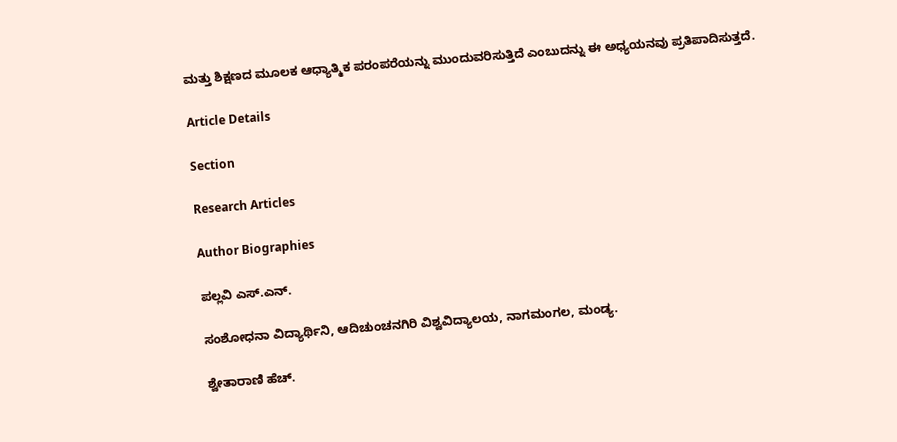ಮತ್ತು ಶಿಕ್ಷಣದ ಮೂಲಕ ಆಧ್ಯಾತ್ಮಿಕ ಪರಂಪರೆಯನ್ನು ಮುಂದುವರಿಸುತ್ತಿದೆ ಎಂಬುದನ್ನು ಈ ಅಧ್ಯಯನವು ಪ್ರತಿಪಾದಿಸುತ್ತದೆ.

Article Details

Section

Research Articles

Author Biographies

ಪಲ್ಲವಿ ಎಸ್‌.ಎನ್.

ಸಂಶೋಧನಾ ವಿದ್ಯಾರ್ಥಿನಿ, ಆದಿಚುಂಚನಗಿರಿ ವಿಶ್ವವಿದ್ಯಾಲಯ, ನಾಗಮಂಗಲ, ಮಂಡ್ಯ.

ಶ್ವೇತಾರಾಣಿ ಹೆಚ್‌.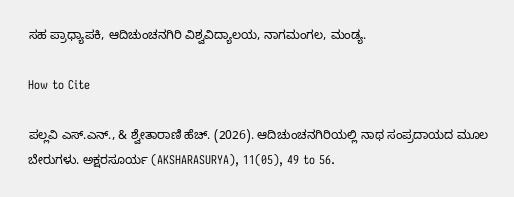ಸಹ ಪ್ರಾಧ್ಯಾಪಕಿ, ಆದಿಚುಂಚನಗಿರಿ ವಿಶ್ವವಿದ್ಯಾಲಯ, ನಾಗಮಂಗಲ, ಮಂಡ್ಯ.

How to Cite

ಪಲ್ಲವಿ ಎಸ್‌.ಎನ್., & ಶ್ವೇತಾರಾಣಿ ಹೆಚ್‌. (2026). ಆದಿಚುಂಚನಗಿರಿಯಲ್ಲಿ ನಾಥ ಸಂಪ್ರದಾಯದ ಮೂಲ ಬೇರುಗಳು. ಅಕ್ಷರಸೂರ್ಯ (AKSHARASURYA), 11(05), 49 to 56.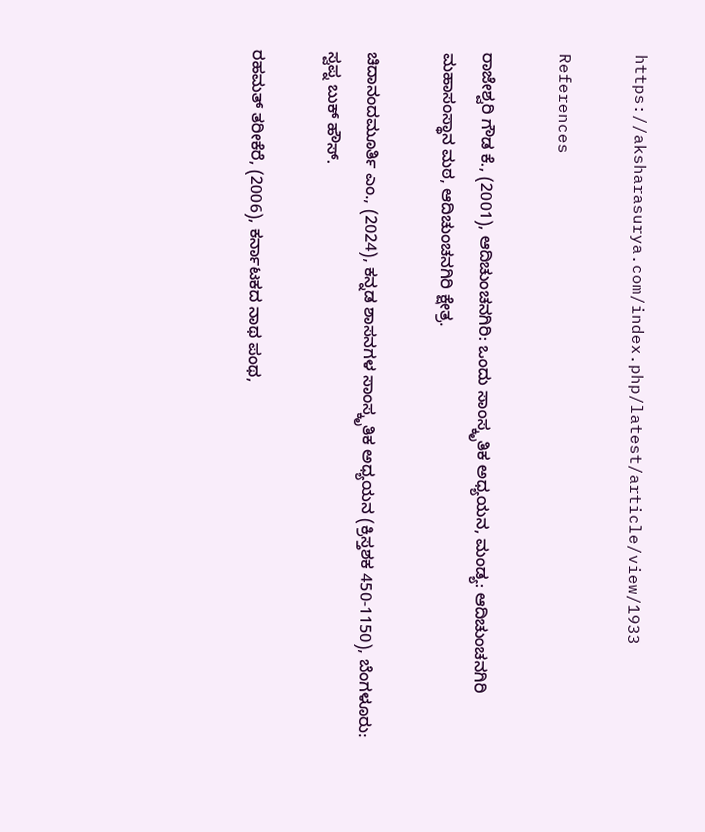https://aksharasurya.com/index.php/latest/article/view/1933

References

ರಾಜೇಶ್ವರಿ ಗೌಡ ಕೆ., (2001), ಆದಿಚುಂಚನಗಿರಿ: ಒಂದು ಸಾಂಸ್ಕೃತಿಕ ಅಧ್ಯಯನ, ಮಂಡ್ಯ: ಆದಿಚುಂಚನಗಿರಿ ಮಹಾಸಂಸ್ಥಾನ ಮಠ, ಆದಿಚುಂಚನಗಿರಿ ಕ್ಷೇತ್ರ.

ಚಿದಾನಂದಮೂರ್ತಿ ಎಂ., (2024), ಕನ್ನಡ ಶಾಸನಗಳ ಸಾಂಸ್ಕೃತಿಕ ಅಧ್ಯಯನ (ಕ್ರಿಸ್ತಶಕ 450-1150), ಬೆಂಗಳೂರು: ಸ್ವಪ್ನ ಬುಕ್ ಹೌಸ್.

ರಹಮತ್ ತರೀಕೆರೆ, (2006), ಕರ್ನಾಟಕದ ನಾಥ ಪಂಥ,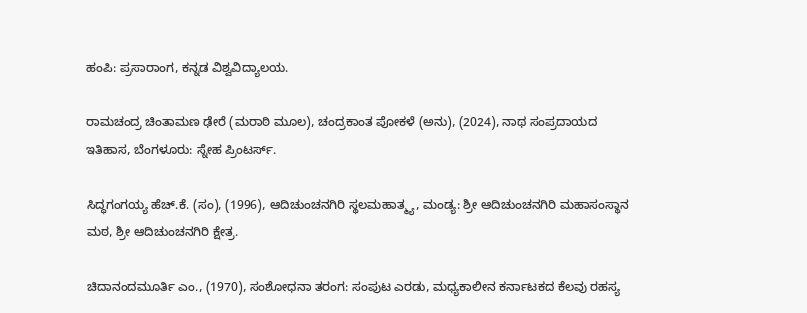ಹಂಪಿ: ಪ್ರಸಾರಾಂಗ, ಕನ್ನಡ ವಿಶ್ವವಿದ್ಯಾಲಯ.

ರಾಮಚಂದ್ರ ಚಿಂತಾಮಣ ಢೇರೆ (ಮರಾಠಿ ಮೂಲ), ಚಂದ್ರಕಾಂತ ಪೋಕಳೆ (ಅನು), (2024), ನಾಥ ಸಂಪ್ರದಾಯದ ಇತಿಹಾಸ, ಬೆಂಗಳೂರು: ಸ್ನೇಹ ಪ್ರಿಂಟರ್ಸ್.

ಸಿದ್ಧಗಂಗಯ್ಯ ಹೆಚ್.ಕೆ. (ಸಂ), (1996), ಆದಿಚುಂಚನಗಿರಿ ಸ್ಥಲಮಹಾತ್ಮ್ಯ, ಮಂಡ್ಯ: ಶ್ರೀ ಆದಿಚುಂಚನಗಿರಿ ಮಹಾಸಂಸ್ಥಾನ ಮಠ, ಶ್ರೀ ಆದಿಚುಂಚನಗಿರಿ ಕ್ಷೇತ್ರ.

ಚಿದಾನಂದಮೂರ್ತಿ ಎಂ., (1970), ಸಂಶೋಧನಾ ತರಂಗ: ಸಂಪುಟ ಎರಡು, ಮಧ್ಯಕಾಲೀನ ಕರ್ನಾಟಕದ ಕೆಲವು ರಹಸ್ಯ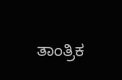ತಾಂತ್ರಿಕ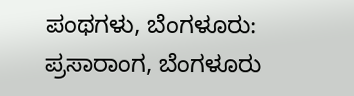ಪಂಥಗಳು, ಬೆಂಗಳೂರು: ಪ್ರಸಾರಾಂಗ, ಬೆಂಗಳೂರು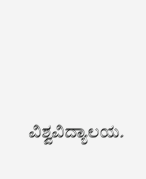ವಿಶ್ವವಿದ್ಯಾಲಯ.